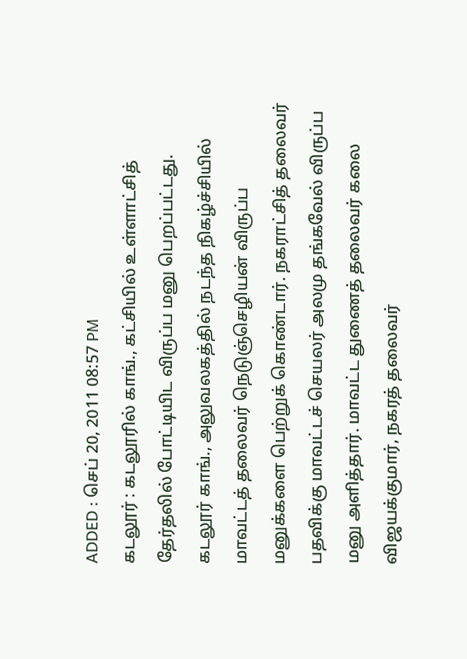ADDED : செப் 20, 2011 08:57 PM
கடலூர் : கடலூரில் காங்., கட்சியில் உள்ளாட்சித் தேர்தலில் போட்டியிட விருப்ப மனு பெறப்பட்டது.
கடலூர் காங்., அலுவலகத்தில் நடந்த நிகழ்ச்சியில் மாவட்டத் தலைவர் நெடுஞ்செழியன் விருப்ப மனுக்களை பெற்றுக் கொண்டார். நகராட்சித் தலைவர் பதவிக்கு மாவட்டச் செயலர் அலமு தங்கவேல் விருப்ப மனு அளித்தார். மாவட்ட துணைத் தலைவர் கலை விஜயக்குமார், நகரத் தலைவர்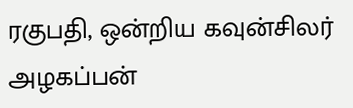ரகுபதி, ஒன்றிய கவுன்சிலர் அழகப்பன்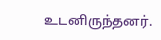உடனிருந்தனர்.